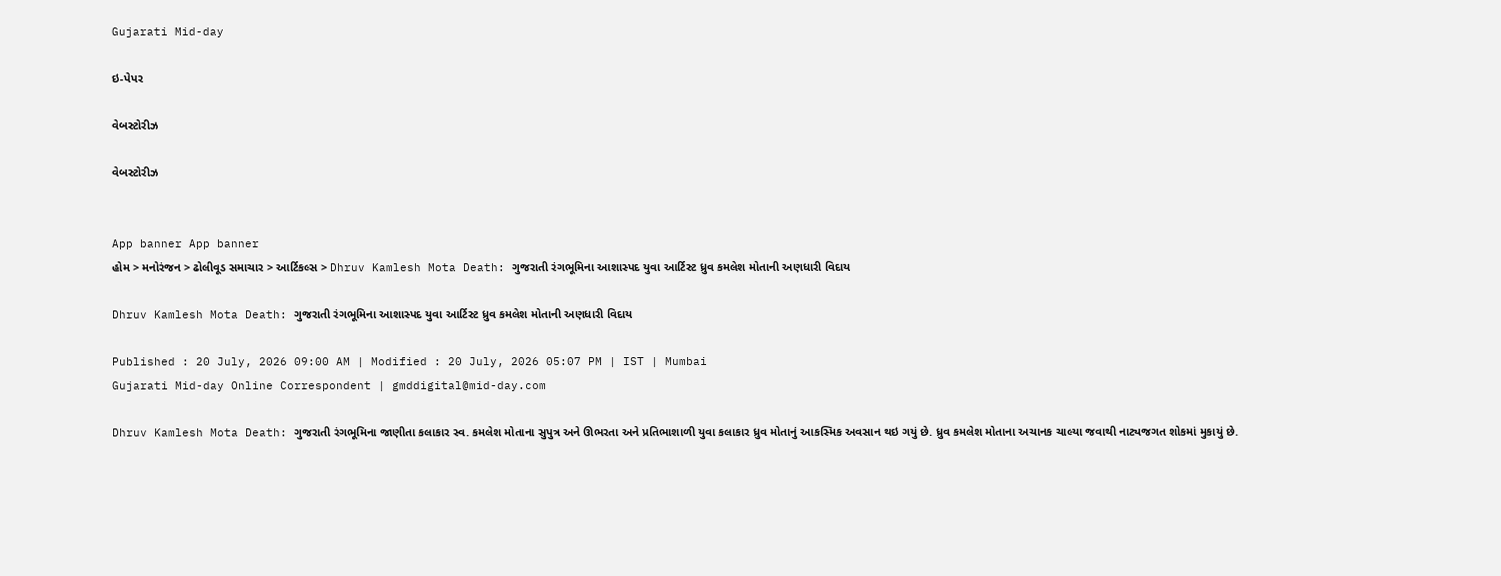Gujarati Mid-day

ઇ-પેપર

વેબસ્ટોરીઝ

વેબસ્ટોરીઝ


App banner App banner
હોમ > મનોરંજન > ઢોલીવૂડ સમાચાર > આર્ટિકલ્સ > Dhruv Kamlesh Mota Death: ગુજરાતી રંગભૂમિના આશાસ્પદ યુવા આર્ટિસ્ટ ધ્રુવ કમલેશ મોતાની અણધારી વિદાય

Dhruv Kamlesh Mota Death: ગુજરાતી રંગભૂમિના આશાસ્પદ યુવા આર્ટિસ્ટ ધ્રુવ કમલેશ મોતાની અણધારી વિદાય

Published : 20 July, 2026 09:00 AM | Modified : 20 July, 2026 05:07 PM | IST | Mumbai
Gujarati Mid-day Online Correspondent | gmddigital@mid-day.com

Dhruv Kamlesh Mota Death: ગુજરાતી રંગભૂમિના જાણીતા કલાકાર સ્વ. કમલેશ મોતાના સુપુત્ર અને ઊભરતા અને પ્રતિભાશાળી યુવા કલાકાર ધ્રુવ મોતાનું આકસ્મિક અવસાન થઇ ગયું છે. ધ્રુવ કમલેશ મોતાના અચાનક ચાલ્યા જવાથી નાટ્યજગત શોકમાં મુકાયું છે.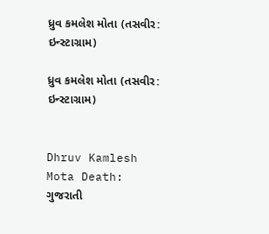ધ્રુવ કમલેશ મોતા (તસવીર: ઇન્સ્ટાગ્રામ)

ધ્રુવ કમલેશ મોતા (તસવીર: ઇન્સ્ટાગ્રામ)


Dhruv Kamlesh Mota Death: ગુજરાતી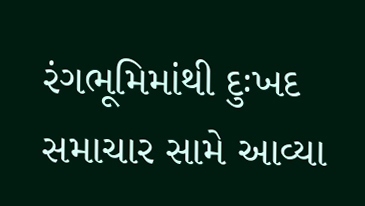રંગભૂમિમાંથી દુઃખદ સમાચાર સામે આવ્યા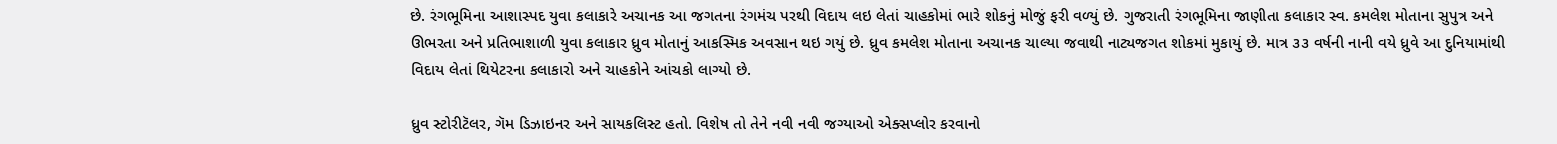છે. રંગભૂમિના આશાસ્પદ યુવા કલાકારે અચાનક આ જગતના રંગમંચ પરથી વિદાય લઇ લેતાં ચાહકોમાં ભારે શોકનું મોજું ફરી વળ્યું છે. ગુજરાતી રંગભૂમિના જાણીતા કલાકાર સ્વ. કમલેશ મોતાના સુપુત્ર અને ઊભરતા અને પ્રતિભાશાળી યુવા કલાકાર ધ્રુવ મોતાનું આકસ્મિક અવસાન થઇ ગયું છે. ધ્રુવ કમલેશ મોતાના અચાનક ચાલ્યા જવાથી નાટ્યજગત શોકમાં મુકાયું છે. માત્ર ૩૩ વર્ષની નાની વયે ધ્રુવે આ દુનિયામાંથી વિદાય લેતાં થિયેટરના કલાકારો અને ચાહકોને આંચકો લાગ્યો છે.

ધ્રુવ સ્ટોરીટૅલર, ગૅમ ડિઝાઇનર અને સાયકલિસ્ટ હતો. વિશેષ તો તેને નવી નવી જગ્યાઓ એક્સપ્લોર કરવાનો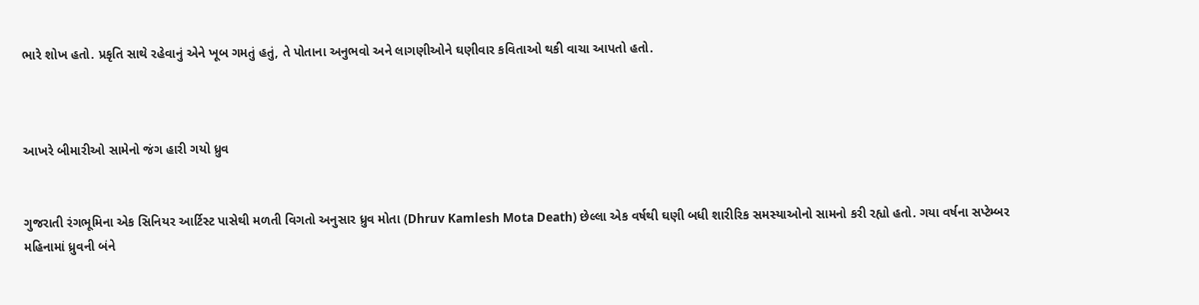ભારે શોખ હતો. પ્રકૃતિ સાથે રહેવાનું એને ખૂબ ગમતું હતું, તે પોતાના અનુભવો અને લાગણીઓને ઘણીવાર કવિતાઓ થકી વાચા આપતો હતો.



આખરે બીમારીઓ સામેનો જંગ હારી ગયો ધ્રુવ


ગુજરાતી રંગભૂમિના એક સિનિયર આર્ટિસ્ટ પાસેથી મળતી વિગતો અનુસાર ધ્રુવ મોતા (Dhruv Kamlesh Mota Death) છેલ્લા એક વર્ષથી ઘણી બધી શારીરિક સમસ્યાઓનો સામનો કરી રહ્યો હતો. ગયા વર્ષના સપ્ટેમ્બર મહિનામાં ધ્રુવની બંને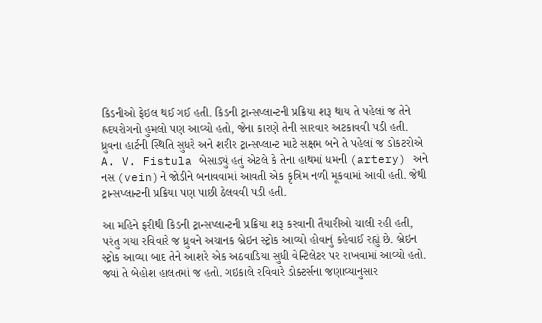કિડનીઓ ફેઇલ થઈ ગઈ હતી. કિડની ટ્રાન્સપ્લાન્ટની પ્રક્રિયા શરૂ થાય તે પહેલાં જ તેને હ્રદયરોગનો હુમલો પણ આવ્યો હતો, જેના કારણે તેની સારવાર અટકાવવી પડી હતી. ધ્રુવના હાર્ટની સ્થિતિ સુધરે અને શરીર ટ્રાન્સપ્લાન્ટ માટે સક્ષમ બને તે પહેલાં જ ડોકટરોએ A. V. Fistula બેસાડ્યું હતું એટલે કે તેના હાથમાં ધમની (artery) અને નસ (vein)ને જોડીને બનાવવામાં આવતી એક કૃત્રિમ નળી મૂકવામાં આવી હતી. જેથી ટ્રાન્સપ્લાન્ટની પ્રક્રિયા પણ પાછી ઠેલવવી પડી હતી.

આ મહિને ફરીથી કિડની ટ્રાન્સપ્લાન્ટની પ્રક્રિયા શરૂ કરવાની તૈયારીઓ ચાલી રહી હતી, પરંતુ ગયા રવિવારે જ ધ્રુવને અચાનક બ્રેઇન સ્ટ્રોક આવ્યો હોવાનું કહેવાઈ રહ્યું છે. બ્રેઇન સ્ટ્રોક આવ્યા બાદ તેને આશરે એક અઠવાડિયા સુધી વેન્ટિલેટર પર રાખવામાં આવ્યો હતો. જ્યાં તે બેહોશ હાલતમાં જ હતો. ગઇકાલે રવિવારે ડોક્ટર્સના જણાવ્યાનુસાર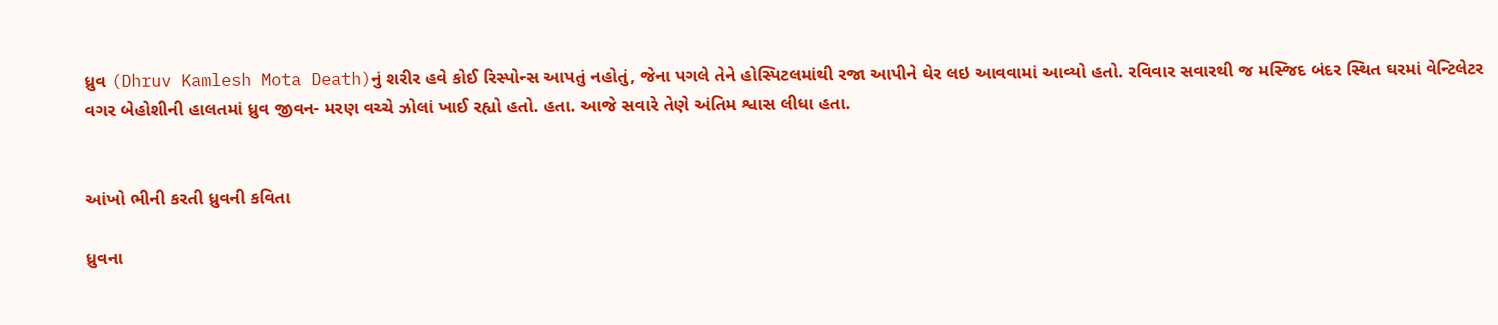ધ્રુવ (Dhruv Kamlesh Mota Death)નું શરીર હવે કોઈ રિસ્પોન્સ આપતું નહોતું, જેના પગલે તેને હોસ્પિટલમાંથી રજા આપીને ઘેર લઇ આવવામાં આવ્યો હતો. રવિવાર સવારથી જ મસ્જિદ બંદર સ્થિત ઘરમાં વેન્ટિલેટર વગર બેહોશીની હાલતમાં ધ્રુવ જીવન- મરણ વચ્ચે ઝોલાં ખાઈ રહ્યો હતો. હતા. આજે સવારે તેણે અંતિમ શ્વાસ લીધા હતા.


આંખો ભીની કરતી ધ્રુવની કવિતા

ધ્રુવના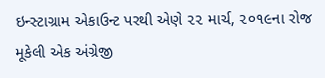ઇન્સ્ટાગ્રામ એકાઉન્ટ પરથી એણે ૨૨ માર્ચ, ૨૦૧૯ના રોજ મૂકેલી એક અંગ્રેજી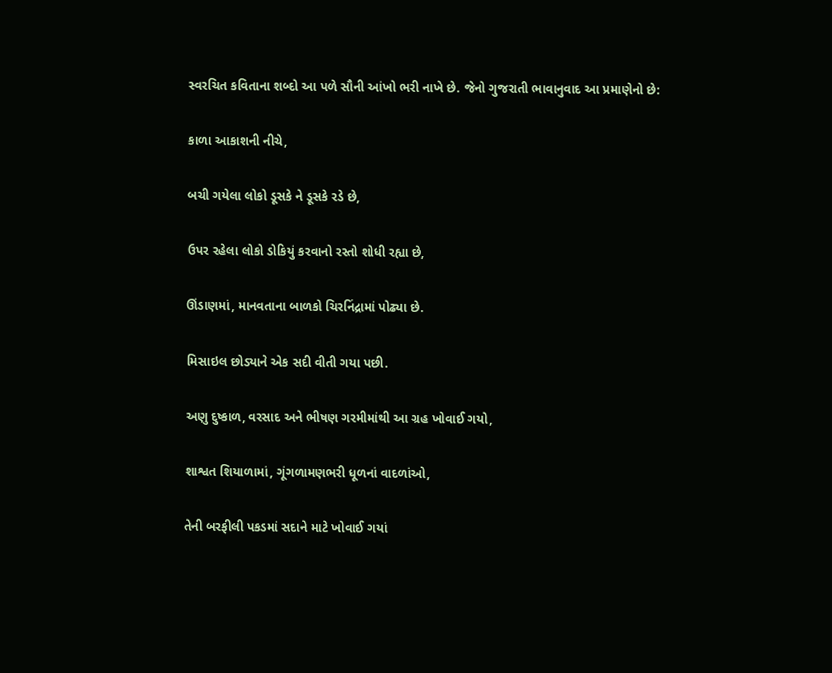સ્વરચિત કવિતાના શબ્દો આ પળે સૌની આંખો ભરી નાખે છે. જેનો ગુજરાતી ભાવાનુવાદ આ પ્રમાણેનો છે:

કાળા આકાશની નીચે,

બચી ગયેલા લોકો ડૂસકે ને ડૂસકે રડે છે,

ઉપર રહેલા લોકો ડોકિયું કરવાનો રસ્તો શોધી રહ્યા છે,

ઊંડાણમાં, માનવતાના બાળકો ચિરનિંદ્રામાં પોઢ્યા છે.

મિસાઇલ છોડ્યાને એક સદી વીતી ગયા પછી.

અણુ દુષ્કાળ, વરસાદ અને ભીષણ ગરમીમાંથી આ ગ્રહ ખોવાઈ ગયો,

શાશ્વત શિયાળામાં, ગૂંગળામણભરી ધૂળનાં વાદળાંઓ,

તેની બરફીલી પકડમાં સદાને માટે ખોવાઈ ગયાં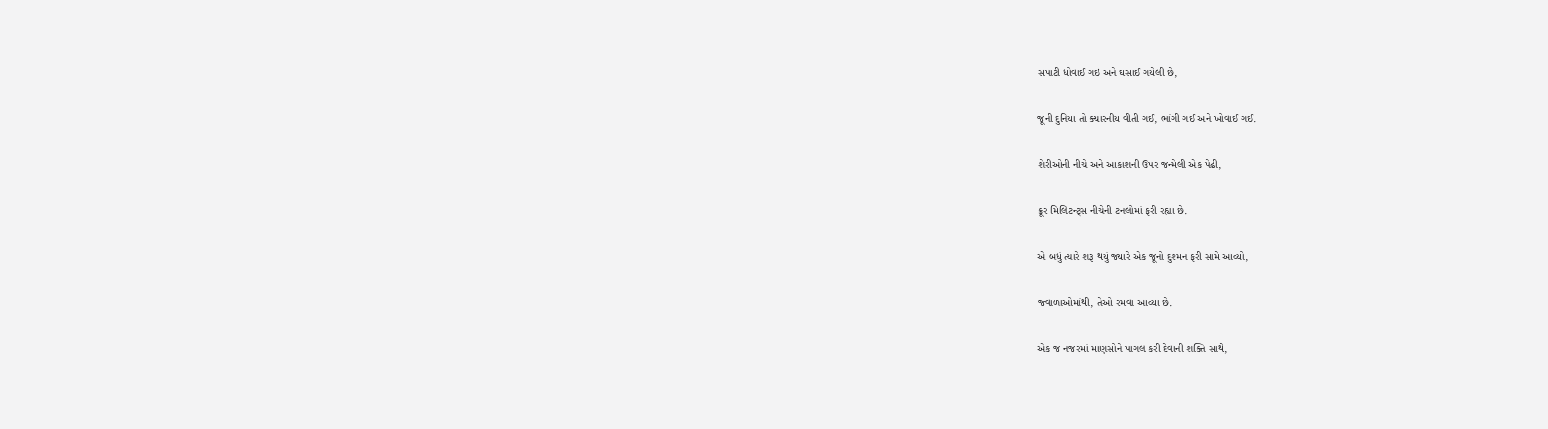સપાટી ધોવાઈ ગઇ અને ઘસાઈ ગયેલી છે,

જૂની દુનિયા તો ક્યારનીય વીતી ગઈ, ભાંગી ગઈ અને ખોવાઈ ગઈ.

શેરીઓની નીચે અને આકાશની ઉપર જન્મેલી એક પેઢી,

ક્રૂર મિલિટન્ટ્સ નીચેની ટનલોમાં ફરી રહ્યા છે.

એ બધું ત્યારે શરૂ થયું જ્યારે એક જૂનો દુશ્મન ફરી સામે આવ્યો,

જ્વાળાઓમાંથી, તેઓ રમવા આવ્યા છે.

એક જ નજરમાં માણસોને પાગલ કરી દેવાની શક્તિ સાથે,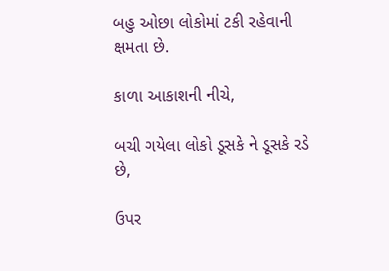બહુ ઓછા લોકોમાં ટકી રહેવાની ક્ષમતા છે.

કાળા આકાશની નીચે,

બચી ગયેલા લોકો ડૂસકે ને ડૂસકે રડે છે,

ઉપર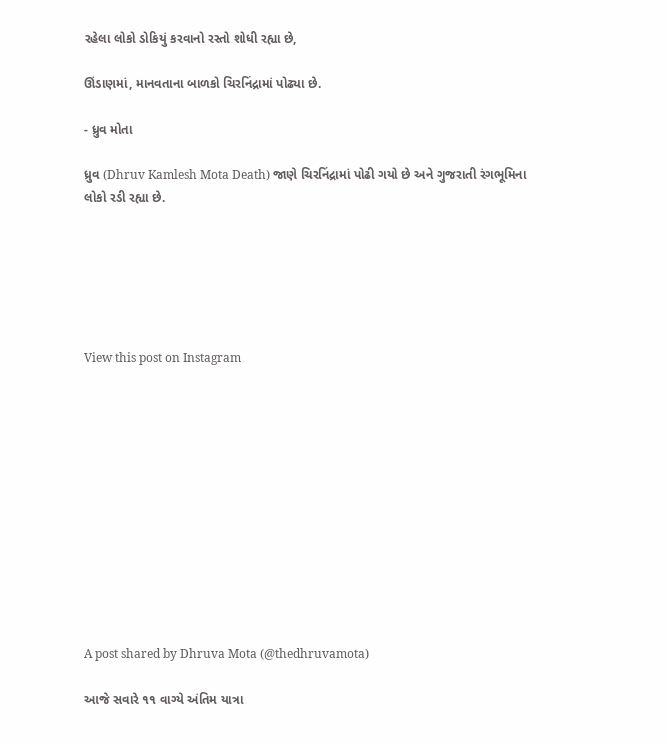રહેલા લોકો ડોકિયું કરવાનો રસ્તો શોધી રહ્યા છે,

ઊંડાણમાં, માનવતાના બાળકો ચિરનિંદ્રામાં પોઢ્યા છે.

- ધ્રુવ મોતા

ધ્રુવ (Dhruv Kamlesh Mota Death) જાણે ચિરનિંદ્રામાં પોઢી ગયો છે અને ગુજરાતી રંગભૂમિના લોકો રડી રહ્યા છે.






View this post on Instagram












A post shared by Dhruva Mota (@thedhruvamota)

આજે સવારે ૧૧ વાગ્યે અંતિમ યાત્રા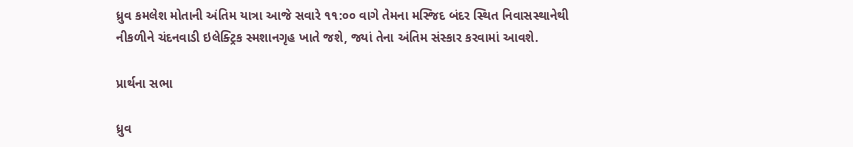ધ્રુવ કમલેશ મોતાની અંતિમ યાત્રા આજે સવારે ૧૧:૦૦ વાગે તેમના મસ્જિદ બંદર સ્થિત નિવાસસ્થાનેથી નીકળીને ચંદનવાડી ઇલેક્ટ્રિક સ્મશાનગૃહ ખાતે જશે, જ્યાં તેના અંતિમ સંસ્કાર કરવામાં આવશે.

પ્રાર્થના સભા

ધ્રુવ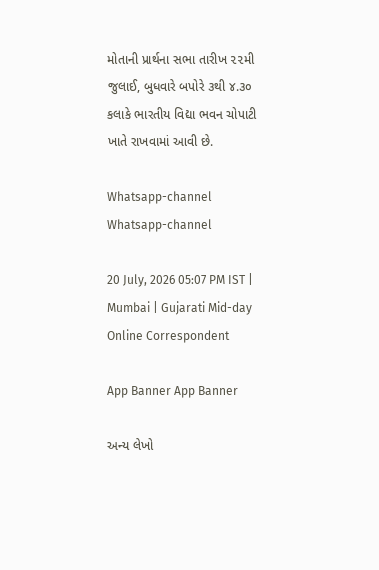મોતાની પ્રાર્થના સભા તારીખ ૨૨મી જુલાઈ, બુધવારે બપોરે ૩થી ૪.૩૦ કલાકે ભારતીય વિદ્યા ભવન ચોપાટી ખાતે રાખવામાં આવી છે.

Whatsapp-channel Whatsapp-channel

20 July, 2026 05:07 PM IST | Mumbai | Gujarati Mid-day Online Correspondent

App Banner App Banner

અન્ય લેખો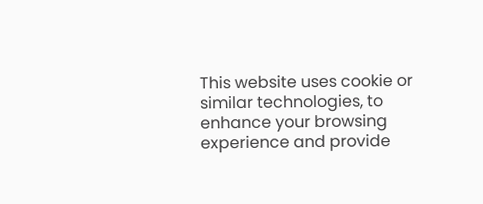This website uses cookie or similar technologies, to enhance your browsing experience and provide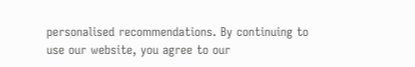personalised recommendations. By continuing to use our website, you agree to our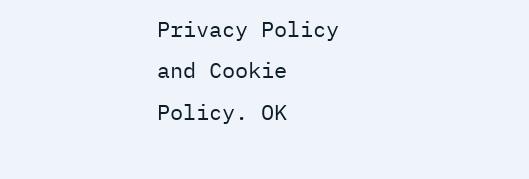Privacy Policy and Cookie Policy. OK